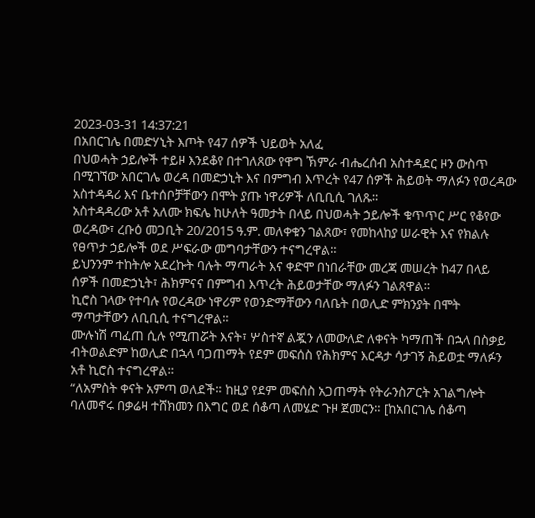2023-03-31 14:37:21
በአበርገሌ በመድሃኒት እጦት የ47 ሰዎች ህይወት አለፈ
በህወሓት ኃይሎች ተይዞ እንደቆየ በተገለጸው የዋግ ኽምራ ብሔረሰብ አስተዳደር ዞን ውስጥ በሚገኘው አበርገሌ ወረዳ በመድኃኒት እና በምግብ እጥረት የ47 ሰዎች ሕይወት ማለፉን የወረዳው አስተዳዳሪ እና ቤተሰቦቻቸውን በሞት ያጡ ነዋሪዎች ለቢቢሲ ገለጹ።
አስተዳዳሪው አቶ አለሙ ክፍሌ ከሁለት ዓመታት በላይ በህወሓት ኃይሎች ቁጥጥር ሥር የቆየው ወረዳው፣ ረቡዕ መጋቢት 20/2015 ዓ.ም. መለቀቁን ገልጸው፣ የመከላከያ ሠራዊት እና የክልሉ የፀጥታ ኃይሎች ወደ ሥፍራው መግባታቸውን ተናግረዋል።
ይህንንም ተከትሎ አደረኩት ባሉት ማጣራት እና ቀድሞ በነበራቸው መረጃ መሠረት ከ47 በላይ ሰዎች በመድኃኒት፣ ሕክምናና በምግብ እጥረት ሕይወታቸው ማለፉን ገልጸዋል።
ኪሮስ ገላው የተባሉ የወረዳው ነዋሪም የወንድማቸውን ባለቤት በወሊድ ምክንያት በሞት ማጣታቸውን ለቢቢሲ ተናግረዋል።
ሙሉነሽ ጣፈጠ ሲሉ የሚጠሯት እናት፣ ሦስተኛ ልጇን ለመውለድ ለቀናት ካማጠች በኋላ በስቃይ ብትወልድም ከወሊድ በኋላ ባጋጠማት የደም መፍሰስ የሕክምና እርዳታ ሳታገኝ ሕይወቷ ማለፉን አቶ ኪሮስ ተናግረዋል።
“ለአምስት ቀናት አምጣ ወለደች። ከዚያ የደም መፍሰስ አጋጠማት የትራንስፖርት አገልግሎት ባለመኖሩ በቃሬዛ ተሸክመን በእግር ወደ ሰቆጣ ለመሄድ ጉዞ ጀመርን። [ከአበርገሌ ሰቆጣ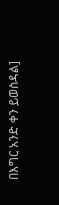በእግር አንድ ቀን ይወስዳል]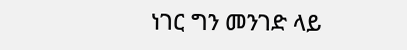ነገር ግን መንገድ ላይ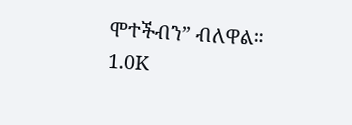ሞተችብን” ብለዋል።
1.0K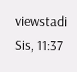viewstadi Sis, 11:37